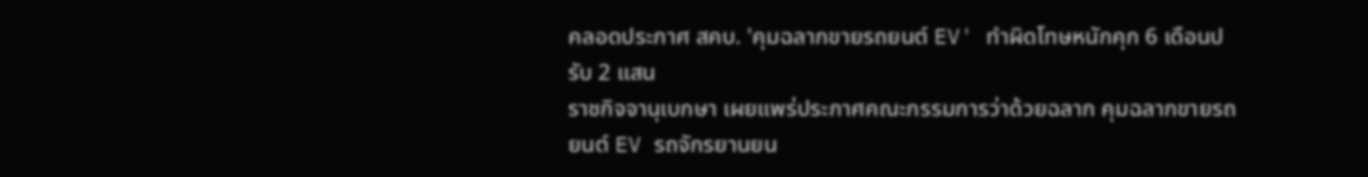คลอดประกาศ สคบ. 'คุมฉลากขายรถยนต์ EV' ทำผิดโทษหนักคุก 6 เดือนปรับ 2 แสน
ราชกิจจานุเบกษา เผยแพร่ประกาศคณะกรรมการว่าด้วยฉลาก คุมฉลากขายรถยนต์ EV รถจักรยานยน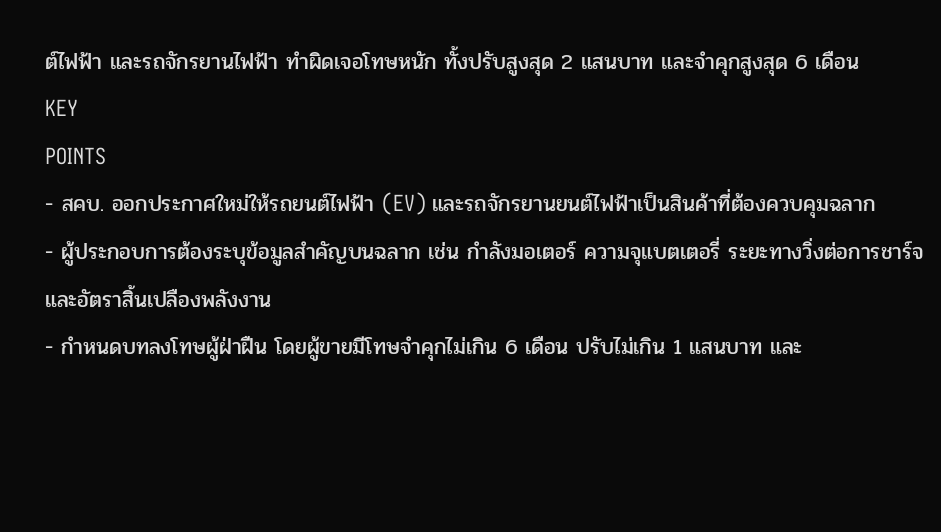ต์ไฟฟ้า และรถจักรยานไฟฟ้า ทำผิดเจอโทษหนัก ทั้งปรับสูงสุด 2 แสนบาท และจำคุกสูงสุด 6 เดือน
KEY
POINTS
- สคบ. ออกประกาศใหม่ให้รถยนต์ไฟฟ้า (EV) และรถจักรยานยนต์ไฟฟ้าเป็นสินค้าที่ต้องควบคุมฉลาก
- ผู้ประกอบการต้องระบุข้อมูลสำคัญบนฉลาก เช่น กำลังมอเตอร์ ความจุแบตเตอรี่ ระยะทางวิ่งต่อการชาร์จ และอัตราสิ้นเปลืองพลังงาน
- กำหนดบทลงโทษผู้ฝ่าฝืน โดยผู้ขายมีโทษจำคุกไม่เกิน 6 เดือน ปรับไม่เกิน 1 แสนบาท และ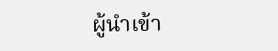ผู้นำเข้า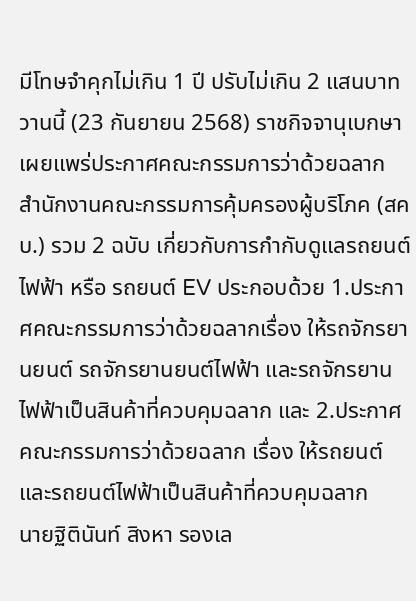มีโทษจำคุกไม่เกิน 1 ปี ปรับไม่เกิน 2 แสนบาท
วานนี้ (23 กันยายน 2568) ราชกิจจานุเบกษา เผยแพร่ประกาศคณะกรรมการว่าด้วยฉลาก สำนักงานคณะกรรมการคุ้มครองผู้บริโภค (สคบ.) รวม 2 ฉบับ เกี่ยวกับการกำกับดูแลรถยนต์ไฟฟ้า หรือ รถยนต์ EV ประกอบด้วย 1.ประกาศคณะกรรมการว่าด้วยฉลากเรื่อง ให้รถจักรยานยนต์ รถจักรยานยนต์ไฟฟ้า และรถจักรยานไฟฟ้าเป็นสินค้าที่ควบคุมฉลาก และ 2.ประกาศคณะกรรมการว่าด้วยฉลาก เรื่อง ให้รถยนต์และรถยนต์ไฟฟ้าเป็นสินค้าที่ควบคุมฉลาก
นายฐิตินันท์ สิงหา รองเล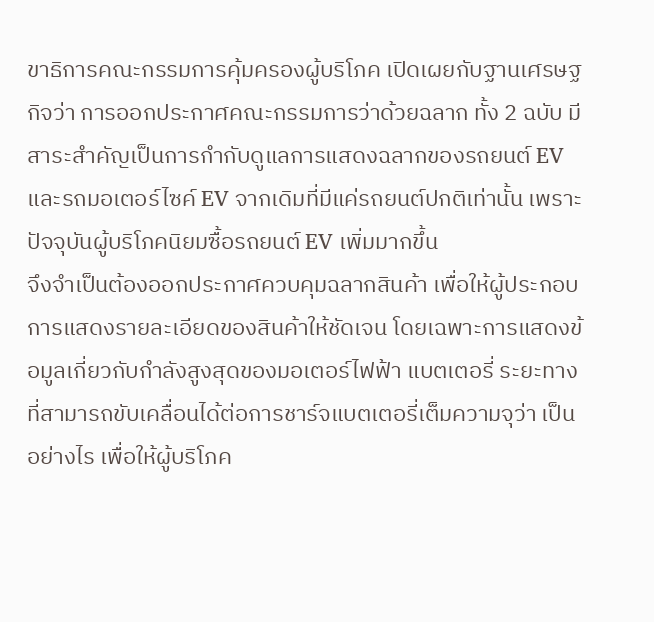ขาธิการคณะกรรมการคุ้มครองผู้บริโภค เปิดเผยกับฐานเศรษฐกิจว่า การออกประกาศคณะกรรมการว่าด้วยฉลาก ทั้ง 2 ฉบับ มีสาระสำคัญเป็นการกำกับดูแลการแสดงฉลากของรถยนต์ EV และรถมอเตอร์ไซค์ EV จากเดิมที่มีแค่รถยนต์ปกติเท่านั้น เพราะปัจจุบันผู้บริโภคนิยมซื้อรถยนต์ EV เพิ่มมากขึ้น
จึงจำเป็นต้องออกประกาศควบคุมฉลากสินค้า เพื่อให้ผู้ประกอบการแสดงรายละเอียดของสินค้าให้ชัดเจน โดยเฉพาะการแสดงข้อมูลเกี่ยวกับกำลังสูงสุดของมอเตอร์ไฟฟ้า แบตเตอรี่ ระยะทางที่สามารถขับเคลื่อนได้ต่อการชาร์จแบตเตอรี่เต็มความจุว่า เป็นอย่างไร เพื่อให้ผู้บริโภค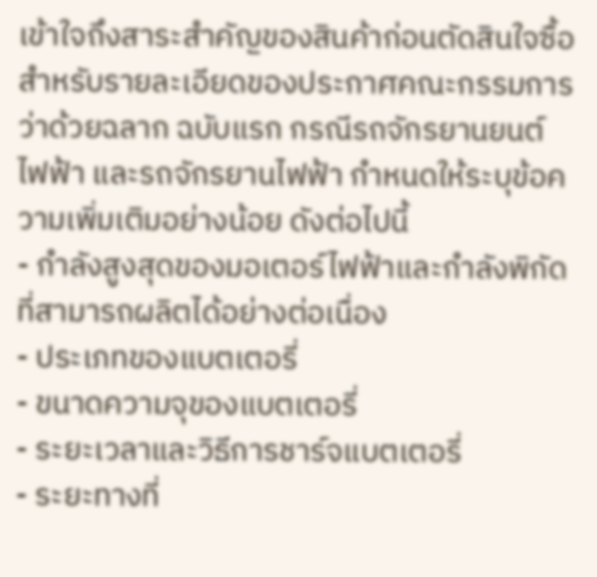เข้าใจถึงสาระสำคัญของสินค้าก่อนตัดสินใจซื้อ
สำหรับรายละเอียดของประกาศคณะกรรมการว่าด้วยฉลาก ฉบับแรก กรณีรถจักรยานยนต์ไฟฟ้า และรถจักรยานไฟฟ้า กำหนดให้ระบุข้อความเพิ่มเติมอย่างน้อย ดังต่อไปนี้
- กำลังสูงสุดของมอเตอร์ไฟฟ้าและกำลังพิกัดที่สามารถผลิตได้อย่างต่อเนื่อง
- ประเภทของแบตเตอรี่
- ขนาดความจุของแบตเตอรี่
- ระยะเวลาและวิธีการชาร์จแบตเตอรี่
- ระยะทางที่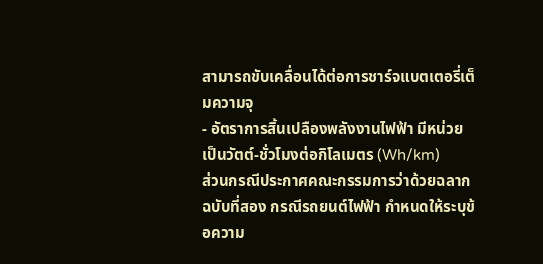สามารถขับเคลื่อนได้ต่อการชาร์จแบตเตอรี่เต็มความจุ
- อัตราการสิ้นเปลืองพลังงานไฟฟ้า มีหน่วยเป็นวัตต์-ชั่วโมงต่อกิโลเมตร (Wh/km)
ส่วนกรณีประกาศคณะกรรมการว่าด้วยฉลาก ฉบับที่สอง กรณีรถยนต์ไฟฟ้า กำหนดให้ระบุข้อความ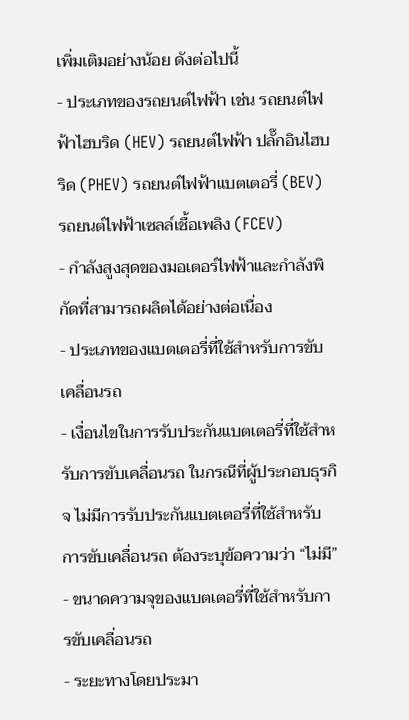เพิ่มเติมอย่างน้อย ดังต่อไปนี้
- ประเภทของรถยนต์ไฟฟ้า เช่น รถยนต์ไฟฟ้าไฮบริด (HEV) รถยนต์ไฟฟ้า ปลั๊กอินไฮบริด (PHEV) รถยนต์ไฟฟ้าแบตเตอรี่ (BEV) รถยนต์ไฟฟ้าเซลล์เชื้อเพลิง (FCEV)
- กำลังสูงสุดของมอเตอร์ไฟฟ้าและกำลังพิกัดที่สามารถผลิตได้อย่างต่อเนื่อง
- ประเภทของแบตเตอรี่ที่ใช้สำหรับการขับเคลื่อนรถ
- เงื่อนไขในการรับประกันแบตเตอรี่ที่ใช้สำหรับการขับเคลื่อนรถ ในกรณีที่ผู้ประกอบธุรกิจ ไม่มีการรับประกันแบตเตอรี่ที่ใช้สำหรับการขับเคลื่อนรถ ต้องระบุข้อความว่า “ไม่มี”
- ขนาดความจุของแบตเตอรี่ที่ใช้สำหรับการขับเคลื่อนรถ
- ระยะทางโดยประมา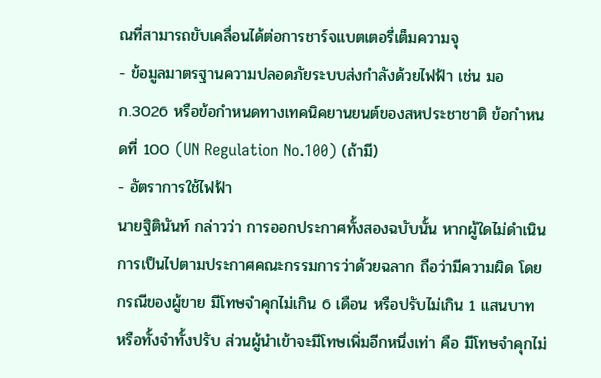ณที่สามารถขับเคลื่อนได้ต่อการชาร์จแบตเตอรี่เต็มความจุ
- ข้อมูลมาตรฐานความปลอดภัยระบบส่งกำลังด้วยไฟฟ้า เช่น มอก.3026 หรือข้อกำหนดทางเทคนิคยานยนต์ของสหประชาชาติ ข้อกำหนดที่ 100 (UN Regulation No.100) (ถ้ามี)
- อัตราการใช้ไฟฟ้า
นายฐิตินันท์ กล่าวว่า การออกประกาศทั้งสองฉบับนั้น หากผู้ใดไม่ดำเนินการเป็นไปตามประกาศคณะกรรมการว่าด้วยฉลาก ถือว่ามีความผิด โดยกรณีของผู้ขาย มีโทษจำคุกไม่เกิน 6 เดือน หรือปรับไม่เกิน 1 แสนบาท หรือทั้งจำทั้งปรับ ส่วนผู้นำเข้าจะมีโทษเพิ่มอีกหนึ่งเท่า คือ มีโทษจำคุกไม่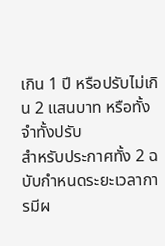เกิน 1 ปี หรือปรับไม่เกิน 2 แสนบาท หรือทั้งจำทั้งปรับ
สำหรับประกาศทั้ง 2 ฉบับกำหนดระยะเวลาการมีผ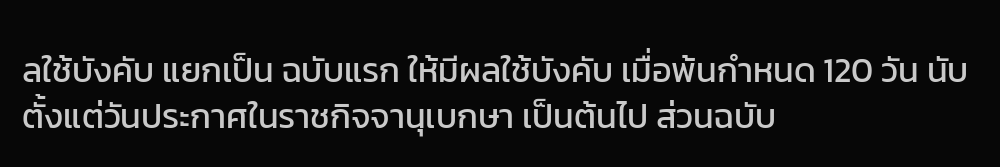ลใช้บังคับ แยกเป็น ฉบับแรก ให้มีผลใช้บังคับ เมื่อพ้นกำหนด 120 วัน นับตั้งแต่วันประกาศในราชกิจจานุเบกษา เป็นต้นไป ส่วนฉบับ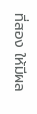ที่สอง ให้มีผล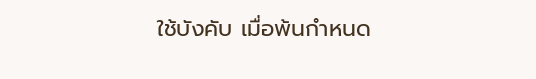ใช้บังคับ เมื่อพ้นกำหนด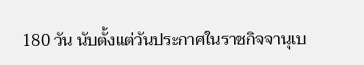180 วัน นับตั้งแต่วันประกาศในราชกิจจานุเบ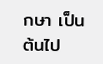กษา เป็นต้นไป